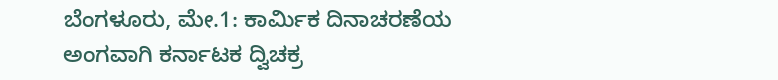ಬೆಂಗಳೂರು, ಮೇ.1: ಕಾರ್ಮಿಕ ದಿನಾಚರಣೆಯ ಅಂಗವಾಗಿ ಕರ್ನಾಟಕ ದ್ವಿಚಕ್ರ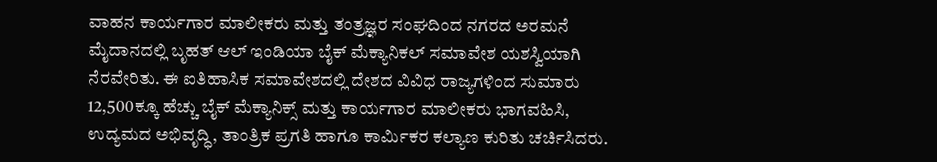ವಾಹನ ಕಾರ್ಯಗಾರ ಮಾಲೀಕರು ಮತ್ತು ತಂತ್ರಜ್ಞರ ಸಂಘದಿಂದ ನಗರದ ಅರಮನೆ ಮೈದಾನದಲ್ಲಿ ಬೃಹತ್ ಆಲ್ ಇಂಡಿಯಾ ಬೈಕ್ ಮೆಕ್ಯಾನಿಕಲ್ ಸಮಾವೇಶ ಯಶಸ್ವಿಯಾಗಿ ನೆರವೇರಿತು. ಈ ಐತಿಹಾಸಿಕ ಸಮಾವೇಶದಲ್ಲಿ ದೇಶದ ವಿವಿಧ ರಾಜ್ಯಗಳಿಂದ ಸುಮಾರು 12,500ಕ್ಕೂ ಹೆಚ್ಚು ಬೈಕ್ ಮೆಕ್ಯಾನಿಕ್ಸ್ ಮತ್ತು ಕಾರ್ಯಗಾರ ಮಾಲೀಕರು ಭಾಗವಹಿಸಿ, ಉದ್ಯಮದ ಅಭಿವೃದ್ಧಿ, ತಾಂತ್ರಿಕ ಪ್ರಗತಿ ಹಾಗೂ ಕಾರ್ಮಿಕರ ಕಲ್ಯಾಣ ಕುರಿತು ಚರ್ಚಿಸಿದರು.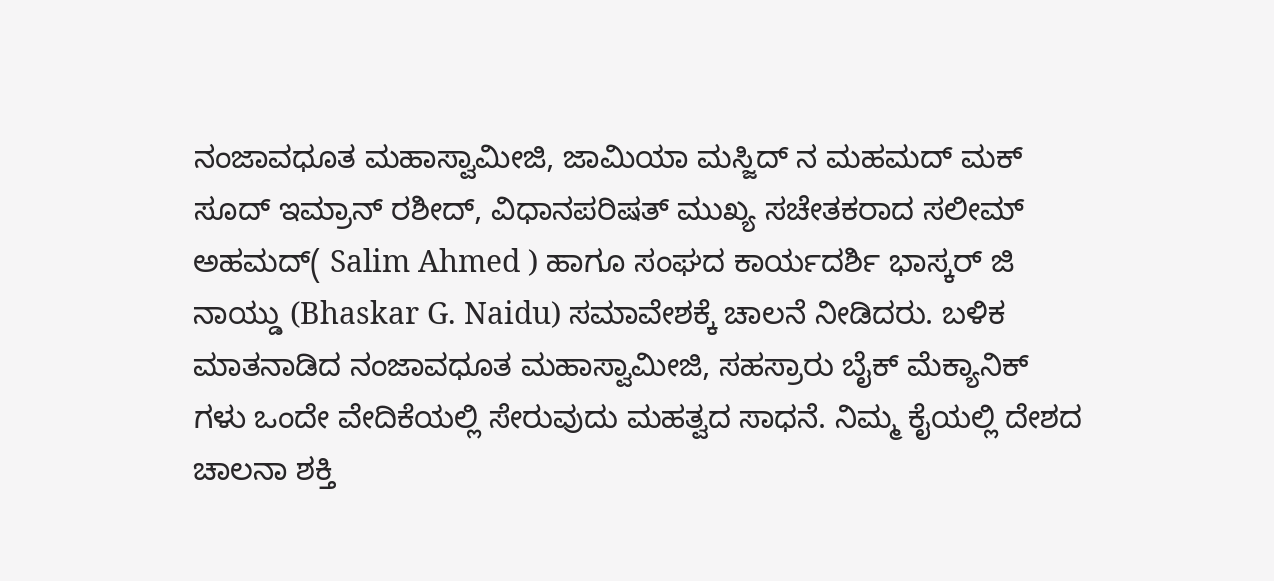ನಂಜಾವಧೂತ ಮಹಾಸ್ವಾಮೀಜಿ, ಜಾಮಿಯಾ ಮಸ್ಜಿದ್ ನ ಮಹಮದ್ ಮಕ್ ಸೂದ್ ಇಮ್ರಾನ್ ರಶೀದ್, ವಿಧಾನಪರಿಷತ್ ಮುಖ್ಯ ಸಚೇತಕರಾದ ಸಲೀಮ್ ಅಹಮದ್( Salim Ahmed ) ಹಾಗೂ ಸಂಘದ ಕಾರ್ಯದರ್ಶಿ ಭಾಸ್ಕರ್ ಜಿ ನಾಯ್ಡು (Bhaskar G. Naidu) ಸಮಾವೇಶಕ್ಕೆ ಚಾಲನೆ ನೀಡಿದರು. ಬಳಿಕ ಮಾತನಾಡಿದ ನಂಜಾವಧೂತ ಮಹಾಸ್ವಾಮೀಜಿ, ಸಹಸ್ರಾರು ಬೈಕ್ ಮೆಕ್ಯಾನಿಕ್ ಗಳು ಒಂದೇ ವೇದಿಕೆಯಲ್ಲಿ ಸೇರುವುದು ಮಹತ್ವದ ಸಾಧನೆ. ನಿಮ್ಮ ಕೈಯಲ್ಲಿ ದೇಶದ ಚಾಲನಾ ಶಕ್ತಿ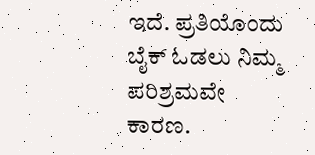ಇದೆ. ಪ್ರತಿಯೊಂದು ಬೈಕ್ ಓಡಲು ನಿಮ್ಮ ಪರಿಶ್ರಮವೇ ಕಾರಣ.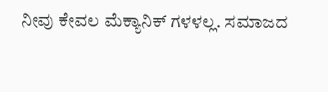ನೀವು ಕೇವಲ ಮೆಕ್ಯಾನಿಕ್ ಗಳಳಲ್ಲ. ಸಮಾಜದ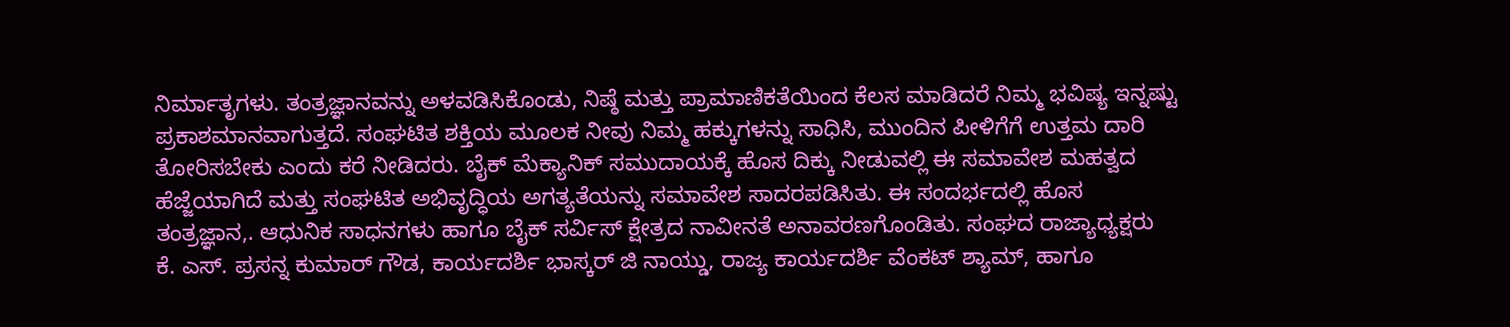ನಿರ್ಮಾತೃಗಳು. ತಂತ್ರಜ್ಞಾನವನ್ನು ಅಳವಡಿಸಿಕೊಂಡು, ನಿಷ್ಠೆ ಮತ್ತು ಪ್ರಾಮಾಣಿಕತೆಯಿಂದ ಕೆಲಸ ಮಾಡಿದರೆ ನಿಮ್ಮ ಭವಿಷ್ಯ ಇನ್ನಷ್ಟು ಪ್ರಕಾಶಮಾನವಾಗುತ್ತದೆ. ಸಂಘಟಿತ ಶಕ್ತಿಯ ಮೂಲಕ ನೀವು ನಿಮ್ಮ ಹಕ್ಕುಗಳನ್ನು ಸಾಧಿಸಿ, ಮುಂದಿನ ಪೀಳಿಗೆಗೆ ಉತ್ತಮ ದಾರಿ ತೋರಿಸಬೇಕು ಎಂದು ಕರೆ ನೀಡಿದರು. ಬೈಕ್ ಮೆಕ್ಯಾನಿಕ್ ಸಮುದಾಯಕ್ಕೆ ಹೊಸ ದಿಕ್ಕು ನೀಡುವಲ್ಲಿ ಈ ಸಮಾವೇಶ ಮಹತ್ವದ ಹೆಜ್ಜೆಯಾಗಿದೆ ಮತ್ತು ಸಂಘಟಿತ ಅಭಿವೃದ್ಧಿಯ ಅಗತ್ಯತೆಯನ್ನು ಸಮಾವೇಶ ಸಾದರಪಡಿಸಿತು. ಈ ಸಂದರ್ಭದಲ್ಲಿ ಹೊಸ ತಂತ್ರಜ್ಞಾನ,. ಆಧುನಿಕ ಸಾಧನಗಳು ಹಾಗೂ ಬೈಕ್ ಸರ್ವಿಸ್ ಕ್ಷೇತ್ರದ ನಾವೀನತೆ ಅನಾವರಣಗೊಂಡಿತು. ಸಂಘದ ರಾಜ್ಯಾಧ್ಯಕ್ಷರು ಕೆ. ಎಸ್. ಪ್ರಸನ್ನ ಕುಮಾರ್ ಗೌಡ, ಕಾರ್ಯದರ್ಶಿ ಭಾಸ್ಕರ್ ಜಿ ನಾಯ್ಡು, ರಾಜ್ಯ ಕಾರ್ಯದರ್ಶಿ ವೆಂಕಟ್ ಶ್ಯಾಮ್, ಹಾಗೂ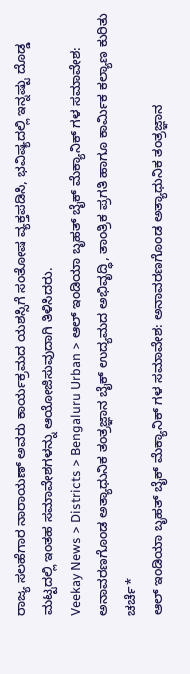ರಾಜ್ಯ ಸಲಹೆಗಾರ ನಾರಾಯಣ್ ಅವರು ಕಾರ್ಯಕ್ರಮದ ಯಶಸ್ಸಿಗೆ ಸಂತೋಷ ವ್ಯಕ್ತಪಡಿಸಿ, ಭವಿಷ್ಯದಲ್ಲಿ ಇನ್ನಷ್ಟು ದೊಡ್ಡ ಮಟ್ಟದಲ್ಲಿ ಇಂತಹ ಸಮಾವೇಶಗಳನ್ನು ಆಯೋಜಿಸುವುದಾಗಿ ತಿಳಿಸಿದರು.
Veekay News > Districts > Bengaluru Urban > ಆಲ್ ಇಂಡಿಯಾ ಬೃಹತ್ ಬೈಕ್ ಮೆಕ್ಯಾನಿಕ್ ಗಳ ಸಮಾವೇಶ: ಅನಾವರಣಗೊಂಡ ಅತ್ಯಾಧುನಿಕ ತಂತ್ರಜ್ಞಾನ ಬೈಕ್ ಉದ್ಯಮದ ಅಭಿವೃದ್ಧಿ, ತಾಂತ್ರಿಕ ಪ್ರಗತಿ ಹಾಗೂ ಕಾರ್ಮಿಕ ಕಲ್ಯಾಣ ಕುರಿತು ಚರ್ಚೆ*
ಆಲ್ ಇಂಡಿಯಾ ಬೃಹತ್ ಬೈಕ್ ಮೆಕ್ಯಾನಿಕ್ ಗಳ ಸಮಾವೇಶ: ಅನಾವರಣಗೊಂಡ ಅತ್ಯಾಧುನಿಕ ತಂತ್ರಜ್ಞಾನ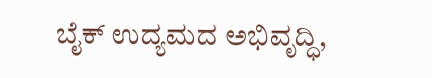ಬೈಕ್ ಉದ್ಯಮದ ಅಭಿವೃದ್ಧಿ,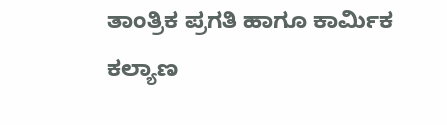ತಾಂತ್ರಿಕ ಪ್ರಗತಿ ಹಾಗೂ ಕಾರ್ಮಿಕ ಕಲ್ಯಾಣ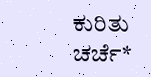ಕುರಿತು ಚರ್ಚೆ*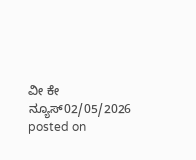ವೀ ಕೇ ನ್ಯೂಸ್02/05/2026
posted on